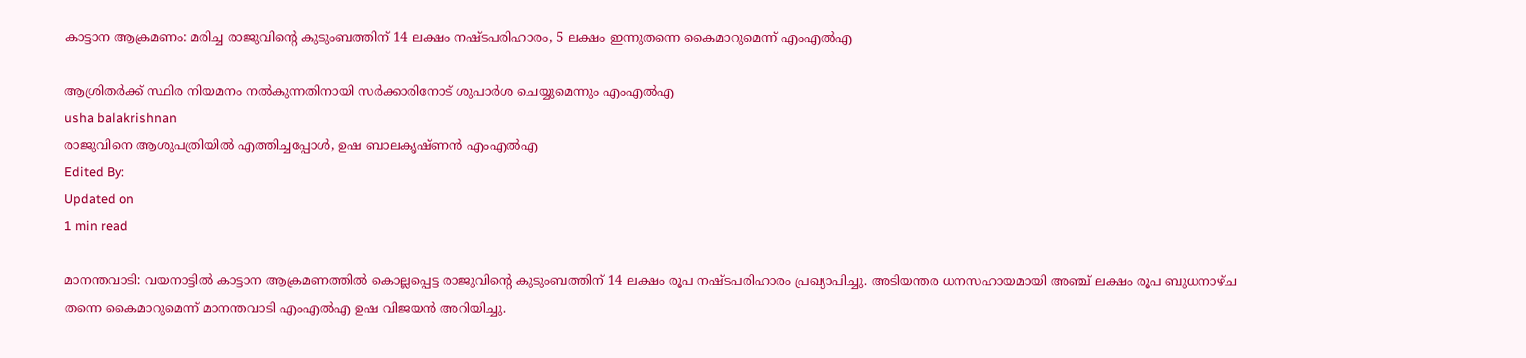കാട്ടാന ആക്രമണം: മരിച്ച രാജുവിന്റെ കുടുംബത്തിന് 14 ലക്ഷം നഷ്ടപരിഹാരം, 5 ലക്ഷം ഇന്നുതന്നെ കൈമാറുമെന്ന് എംഎല്‍എ

ആശ്രിതര്‍ക്ക് സ്ഥിര നിയമനം നല്‍കുന്നതിനായി സര്‍ക്കാരിനോട് ശുപാര്‍ശ ചെയ്യുമെന്നും എംഎല്‍എ
usha balakrishnan
രാജുവിനെ ആശുപത്രിയില്‍ എത്തിച്ചപ്പോള്‍, ഉഷ ബാലകൃഷ്ണന്‍ എംഎല്‍എ
Edited By:
Updated on
1 min read

മാനന്തവാടി: വയനാട്ടില്‍ കാട്ടാന ആക്രമണത്തില്‍ കൊല്ലപ്പെട്ട രാജുവിന്റെ കുടുംബത്തിന് 14 ലക്ഷം രൂപ നഷ്ടപരിഹാരം പ്രഖ്യാപിച്ചു. അടിയന്തര ധനസഹായമായി അഞ്ച് ലക്ഷം രൂപ ബുധനാഴ്ച തന്നെ കൈമാറുമെന്ന് മാനന്തവാടി എംഎല്‍എ ഉഷ വിജയന്‍ അറിയിച്ചു.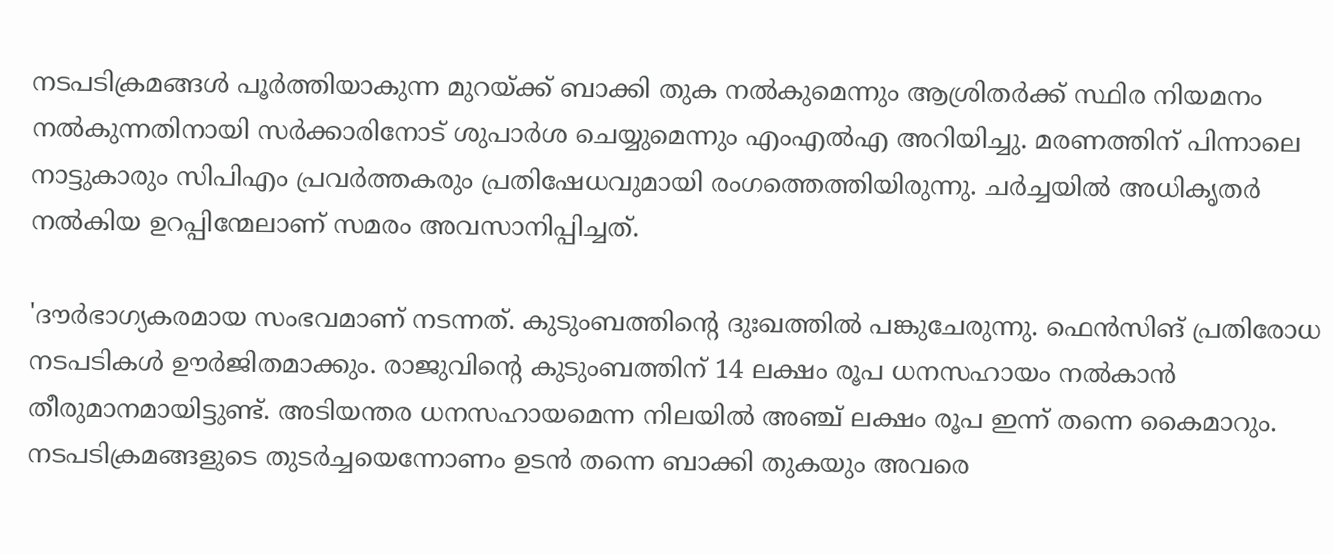നടപടിക്രമങ്ങള്‍ പൂര്‍ത്തിയാകുന്ന മുറയ്ക്ക് ബാക്കി തുക നല്‍കുമെന്നും ആശ്രിതര്‍ക്ക് സ്ഥിര നിയമനം നല്‍കുന്നതിനായി സര്‍ക്കാരിനോട് ശുപാര്‍ശ ചെയ്യുമെന്നും എംഎല്‍എ അറിയിച്ചു. മരണത്തിന് പിന്നാലെ നാട്ടുകാരും സിപിഎം പ്രവര്‍ത്തകരും പ്രതിഷേധവുമായി രംഗത്തെത്തിയിരുന്നു. ചര്‍ച്ചയില്‍ അധികൃതര്‍ നല്‍കിയ ഉറപ്പിന്മേലാണ് സമരം അവസാനിപ്പിച്ചത്.

'ദൗര്‍ഭാഗ്യകരമായ സംഭവമാണ് നടന്നത്. കുടുംബത്തിന്റെ ദുഃഖത്തില്‍ പങ്കുചേരുന്നു. ഫെന്‍സിങ് പ്രതിരോധ നടപടികള്‍ ഊര്‍ജിതമാക്കും. രാജുവിന്റെ കുടുംബത്തിന് 14 ലക്ഷം രൂപ ധനസഹായം നല്‍കാന്‍ തീരുമാനമായിട്ടുണ്ട്. അടിയന്തര ധനസഹായമെന്ന നിലയില്‍ അഞ്ച് ലക്ഷം രൂപ ഇന്ന് തന്നെ കൈമാറും. നടപടിക്രമങ്ങളുടെ തുടര്‍ച്ചയെന്നോണം ഉടന്‍ തന്നെ ബാക്കി തുകയും അവരെ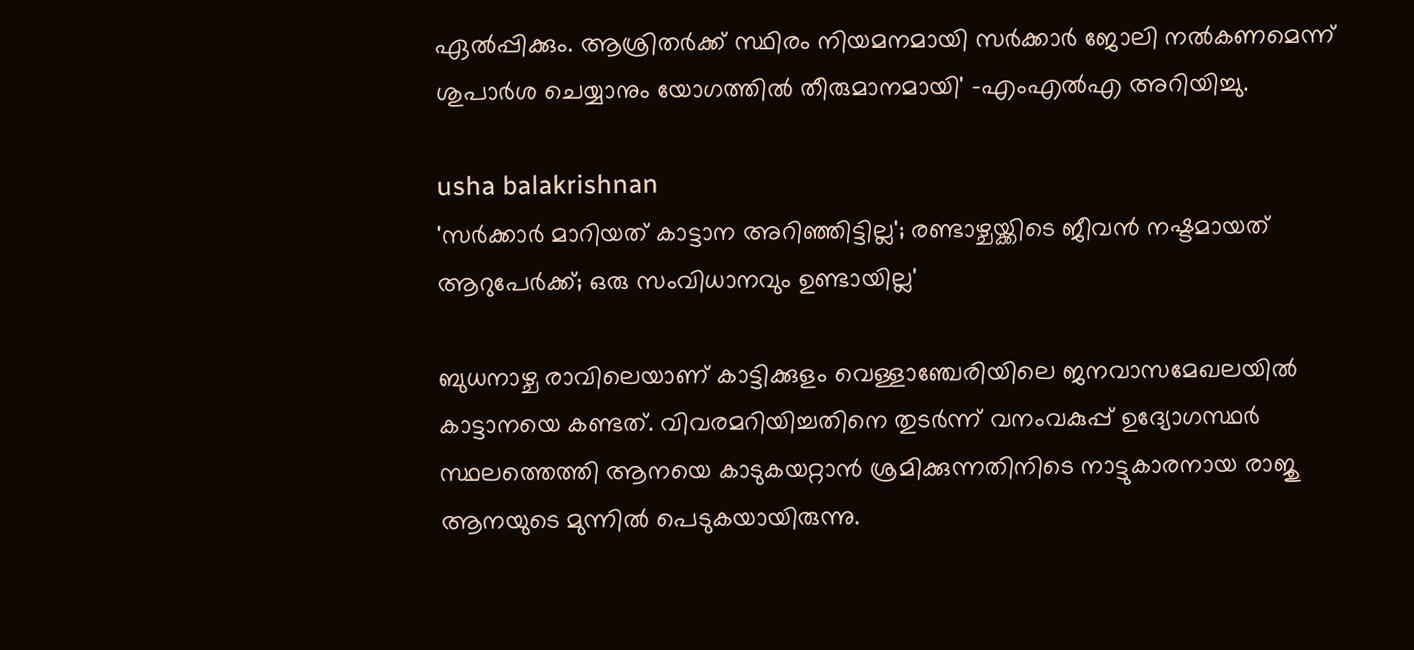ഏല്‍പ്പിക്കും. ആശ്രിതര്‍ക്ക് സ്ഥിരം നിയമനമായി സര്‍ക്കാര്‍ ജോലി നല്‍കണമെന്ന് ശുപാര്‍ശ ചെയ്യാനും യോഗത്തില്‍ തീരുമാനമായി' -എംഎല്‍എ അറിയിച്ചു.

usha balakrishnan
'സര്‍ക്കാര്‍ മാറിയത് കാട്ടാന അറിഞ്ഞിട്ടില്ല'; രണ്ടാഴ്ചയ്ക്കിടെ ജീവന്‍ നഷ്ടമായത് ആറുപേര്‍ക്ക്; ഒരു സംവിധാനവും ഉണ്ടായില്ല'

ബുധനാഴ്ച രാവിലെയാണ് കാട്ടിക്കുളം വെള്ളാഞ്ചേരിയിലെ ജനവാസമേഖലയില്‍ കാട്ടാനയെ കണ്ടത്. വിവരമറിയിച്ചതിനെ തുടര്‍ന്ന് വനംവകുപ്പ് ഉദ്യോഗസ്ഥര്‍ സ്ഥലത്തെത്തി ആനയെ കാടുകയറ്റാന്‍ ശ്രമിക്കുന്നതിനിടെ നാട്ടുകാരനായ രാജു ആനയുടെ മുന്നില്‍ പെടുകയായിരുന്നു.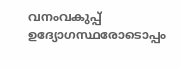വനംവകുപ്പ് ഉദ്യോഗസ്ഥരോടൊപ്പം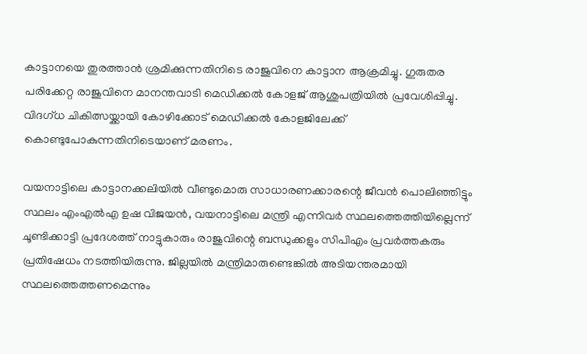കാട്ടാനയെ തുരത്താന്‍ ശ്രമിക്കുന്നതിനിടെ രാജുവിനെ കാട്ടാന ആക്രമിച്ചു. ഗുരുതര പരിക്കേറ്റ രാജുവിനെ മാനന്തവാടി മെഡിക്കല്‍ കോളജ് ആശുപത്രിയില്‍ പ്രവേശിപ്പിച്ചു. വിദഗ്ധ ചികിത്സയ്ക്കായി കോഴിക്കോട് മെഡിക്കല്‍ കോളജിലേക്ക് കൊണ്ടുപോകുന്നതിനിടെയാണ് മരണം.

വയനാട്ടിലെ കാട്ടാനക്കലിയില്‍ വീണ്ടുമൊരു സാധാരണക്കാരന്റെ ജീവന്‍ പൊലിഞ്ഞിട്ടും സ്ഥലം എംഎല്‍എ ഉഷ വിജയന്‍, വയനാട്ടിലെ മന്ത്രി എന്നിവര്‍ സ്ഥലത്തെത്തിയില്ലെന്ന് ചൂണ്ടിക്കാട്ടി പ്രദേശത്ത് നാട്ടുകാരും രാജുവിന്റെ ബന്ധുക്കളും സിപിഎം പ്രവര്‍ത്തകരും പ്രതിഷേധം നടത്തിയിരുന്നു. ജില്ലയില്‍ മന്ത്രിമാരുണ്ടെങ്കില്‍ അടിയന്തരമായി സ്ഥലത്തെത്തണമെന്നും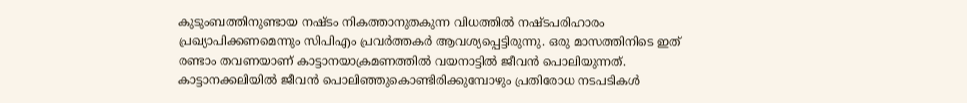കുടുംബത്തിനുണ്ടായ നഷ്ടം നികത്താനുതകുന്ന വിധത്തില്‍ നഷ്ടപരിഹാരം പ്രഖ്യാപിക്കണമെന്നും സിപിഎം പ്രവര്‍ത്തകര്‍ ആവശ്യപ്പെട്ടിരുന്നു. ഒരു മാസത്തിനിടെ ഇത് രണ്ടാം തവണയാണ് കാട്ടാനയാക്രമണത്തില്‍ വയനാട്ടില്‍ ജീവന്‍ പൊലിയുന്നത്. കാട്ടാനക്കലിയില്‍ ജീവന്‍ പൊലിഞ്ഞുകൊണ്ടിരിക്കുമ്പോഴും പ്രതിരോധ നടപടികള്‍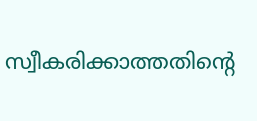സ്വീകരിക്കാത്തതിന്റെ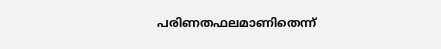പരിണതഫലമാണിതെന്ന്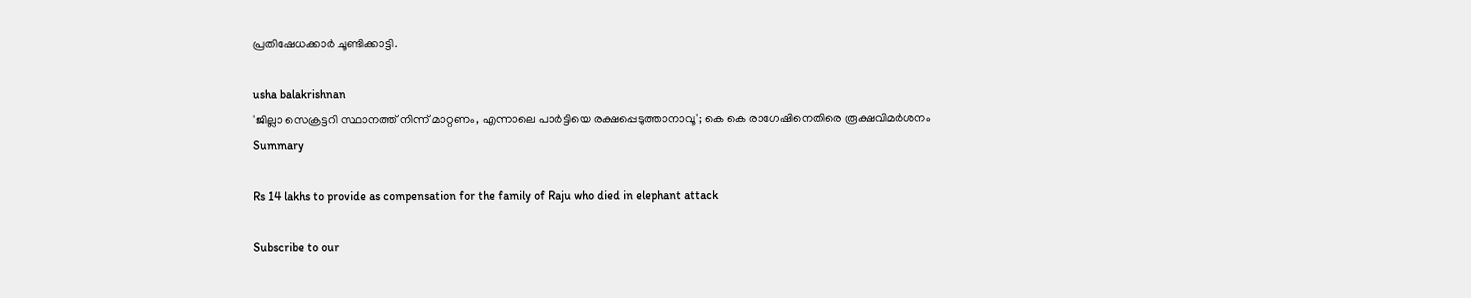പ്രതിഷേധക്കാര്‍ ചൂണ്ടിക്കാട്ടി.

usha balakrishnan
'ജില്ലാ സെക്രട്ടറി സ്ഥാനത്ത് നിന്ന് മാറ്റണം, എന്നാലെ പാര്‍ട്ടിയെ രക്ഷപ്പെടുത്താനാവൂ'; കെ കെ രാഗേഷിനെതിരെ രൂക്ഷവിമര്‍ശനം
Summary

Rs 14 lakhs to provide as compensation for the family of Raju who died in elephant attack

Subscribe to our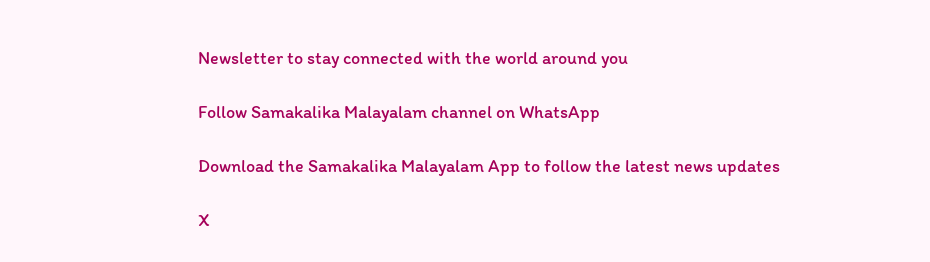Newsletter to stay connected with the world around you

Follow Samakalika Malayalam channel on WhatsApp

Download the Samakalika Malayalam App to follow the latest news updates

X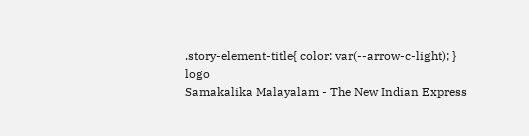.story-element-title{ color: var(--arrow-c-light); }
logo
Samakalika Malayalam - The New Indian Express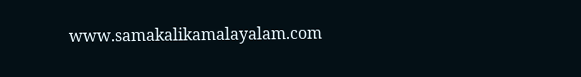www.samakalikamalayalam.com